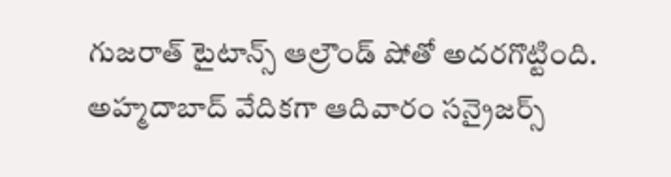గుజరాత్ టైటాన్స్ ఆల్రౌండ్ షోతో అదరగొట్టింది. అహ్మదాబాద్ వేదికగా ఆదివారం సన్రైజర్స్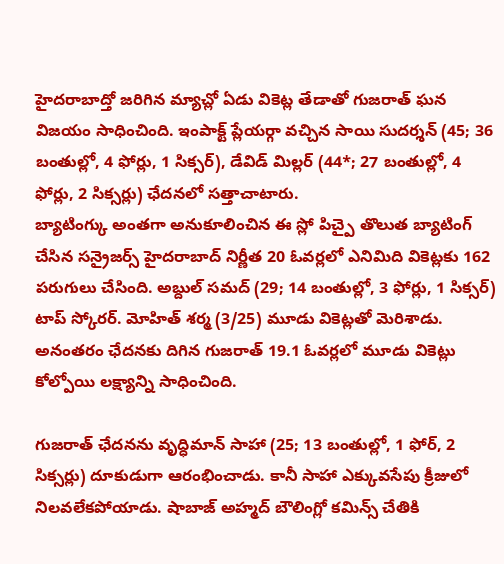హైదరాబాద్తో జరిగిన మ్యాచ్లో ఏడు వికెట్ల తేడాతో గుజరాత్ ఘన విజయం సాధించింది. ఇంపాక్ట్ ప్లేయర్గా వచ్చిన సాయి సుదర్శన్ (45; 36 బంతుల్లో, 4 ఫోర్లు, 1 సిక్సర్), డేవిడ్ మిల్లర్ (44*; 27 బంతుల్లో, 4 ఫోర్లు, 2 సిక్సర్లు) ఛేదనలో సత్తాచాటారు.
బ్యాటింగ్కు అంతగా అనుకూలించిన ఈ స్లో పిచ్పై తొలుత బ్యాటింగ్ చేసిన సన్రైజర్స్ హైదరాబాద్ నిర్ణీత 20 ఓవర్లలో ఎనిమిది వికెట్లకు 162 పరుగులు చేసింది. అబ్దుల్ సమద్ (29; 14 బంతుల్లో, 3 ఫోర్లు, 1 సిక్సర్) టాప్ స్కోరర్. మోహిత్ శర్మ (3/25) మూడు వికెట్లతో మెరిశాడు. అనంతరం ఛేదనకు దిగిన గుజరాత్ 19.1 ఓవర్లలో మూడు వికెట్లు కోల్పోయి లక్ష్యాన్ని సాధించింది.

గుజరాత్ ఛేదనను వృద్ధిమాన్ సాహా (25; 13 బంతుల్లో, 1 ఫోర్, 2 సిక్సర్లు) దూకుడుగా ఆరంభించాడు. కానీ సాహా ఎక్కువసేపు క్రీజులో నిలవలేకపోయాడు. షాబాజ్ అహ్మద్ బౌలింగ్లో కమిన్స్ చేతికి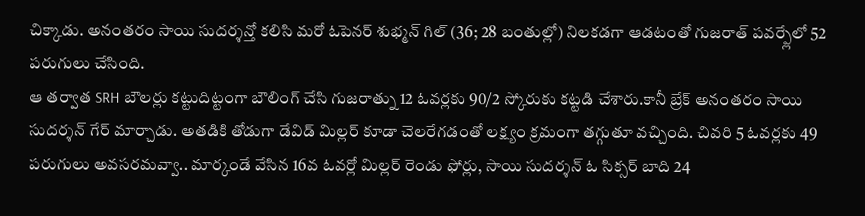చిక్కాడు. అనంతరం సాయి సుదర్శన్తో కలిసి మరో ఓపెనర్ శుభ్మన్ గిల్ (36; 28 బంతుల్లో) నిలకడగా ఆడటంతో గుజరాత్ పవర్ప్లేలో 52 పరుగులు చేసింది.
ఆ తర్వాత SRH బౌలర్లు కట్టుదిట్టంగా బౌలింగ్ చేసి గుజరాత్ను 12 ఓవర్లకు 90/2 స్కోరుకు కట్టడి చేశారు.కానీ బ్రేక్ అనంతరం సాయి సుదర్శన్ గేర్ మార్చాడు. అతడికి తోడుగా డేవిడ్ మిల్లర్ కూడా చెలరేగడంతో లక్ష్యం క్రమంగా తగ్గుతూ వచ్చింది. చివరి 5 ఓవర్లకు 49 పరుగులు అవసరమవ్వా.. మార్కండే వేసిన 16వ ఓవర్లో మిల్లర్ రెండు ఫోర్లు, సాయి సుదర్శన్ ఓ సిక్సర్ బాది 24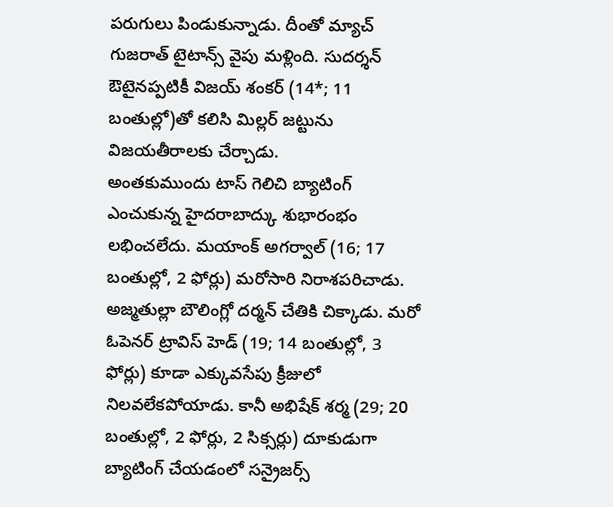పరుగులు పిండుకున్నాడు. దీంతో మ్యాచ్ గుజరాత్ టైటాన్స్ వైపు మళ్లింది. సుదర్శన్ ఔటైనప్పటికీ విజయ్ శంకర్ (14*; 11 బంతుల్లో)తో కలిసి మిల్లర్ జట్టును విజయతీరాలకు చేర్చాడు.
అంతకుముందు టాస్ గెలిచి బ్యాటింగ్ ఎంచుకున్న హైదరాబాద్కు శుభారంభం లభించలేదు. మయాంక్ అగర్వాల్ (16; 17 బంతుల్లో, 2 ఫోర్లు) మరోసారి నిరాశపరిచాడు. అజ్మతుల్లా బౌలింగ్లో దర్మన్ చేతికి చిక్కాడు. మరో ఓపెనర్ ట్రావిస్ హెడ్ (19; 14 బంతుల్లో, 3 ఫోర్లు) కూడా ఎక్కువసేపు క్రీజులో నిలవలేకపోయాడు. కానీ అభిషేక్ శర్మ (29; 20 బంతుల్లో, 2 ఫోర్లు, 2 సిక్సర్లు) దూకుడుగా బ్యాటింగ్ చేయడంలో సన్రైజర్స్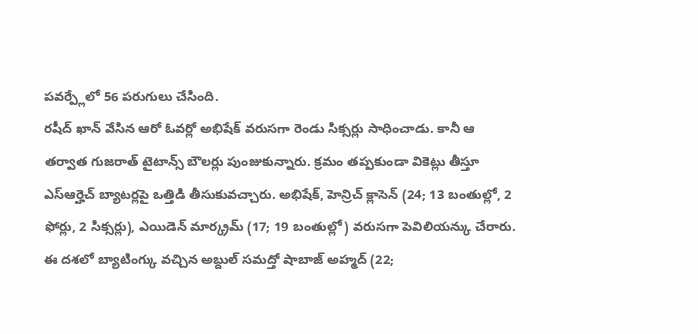పవర్ప్లేలో 56 పరుగులు చేసింది.
రషీద్ ఖాన్ వేసిన ఆరో ఓవర్లో అభిషేక్ వరుసగా రెండు సిక్సర్లు సాధించాడు. కానీ ఆ తర్వాత గుజరాత్ టైటాన్స్ బౌలర్లు పుంజుకున్నారు. క్రమం తప్పకుండా వికెట్లు తీస్తూ ఎస్ఆర్హెచ్ బ్యాటర్లపై ఒత్తిడి తీసుకువచ్చారు. అభిషేక్, హెన్రిచ్ క్లాసెన్ (24; 13 బంతుల్లో, 2 ఫోర్లు, 2 సిక్సర్లు), ఎయిడెన్ మార్క్రమ్ (17; 19 బంతుల్లో) వరుసగా పెవిలియన్కు చేరారు. ఈ దశలో బ్యాటింగ్కు వచ్చిన అబ్దుల్ సమద్తో షాబాజ్ అహ్మద్ (22;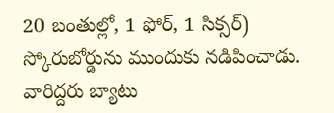20 బంతుల్లో, 1 ఫోర్, 1 సిక్సర్) స్కోరుబోర్డును ముందుకు నడిపించాడు. వారిద్దరు బ్యాటు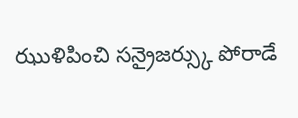ఝుళిపించి సన్రైజర్స్కు పోరాడే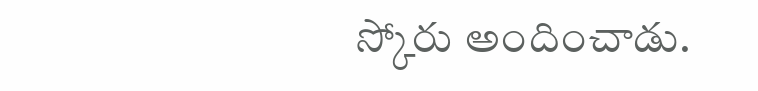స్కోరు అందించాడు.